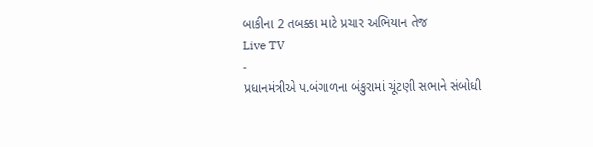બાકીના 2 તબક્કા માટે પ્રચાર અભિયાન તેજ
Live TV
-
પ્રધાનમંત્રીએ પ.બંગાળના બંકુરામાં ચૂંટણી સભાને સંબોધી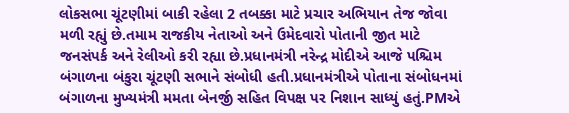લોકસભા ચૂંટણીમાં બાકી રહેલા 2 તબક્કા માટે પ્રચાર અભિયાન તેજ જોવા મળી રહ્યું છે.તમામ રાજકીય નેતાઓ અને ઉમેદવારો પોતાની જીત માટે જનસંપર્ક અને રેલીઓ કરી રહ્યા છે.પ્રધાનમંત્રી નરેન્દ્ર મોદીએ આજે પશ્ચિમ બંગાળના બંકુરા ચૂંટણી સભાને સંબોધી હતી.પ્રધાનમંત્રીએ પોતાના સંબોધનમાં બંગાળના મુખ્યમંત્રી મમતા બેનર્જી સહિત વિપક્ષ પર નિશાન સાધ્યું હતું.PMએ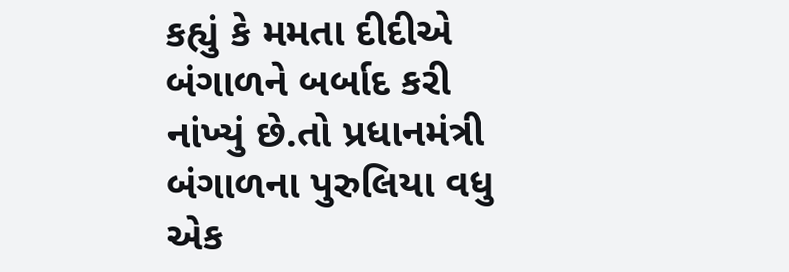કહ્યું કે મમતા દીદીએ બંગાળને બર્બાદ કરી નાંખ્યું છે.તો પ્રધાનમંત્રી બંગાળના પુરુલિયા વધુ એક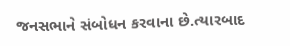જનસભાને સંબોધન કરવાના છે.ત્યારબાદ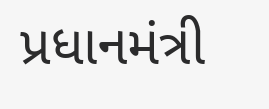પ્રધાનમંત્રી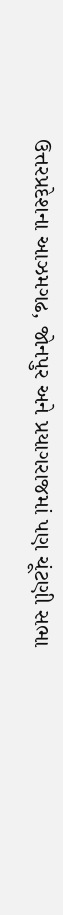ઉત્તરપ્રદેશના આઝમગઢ, જોનપુર અને પ્રયાગરાજમાં પણ ચૂંટણી સભા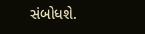સંબોધશે.